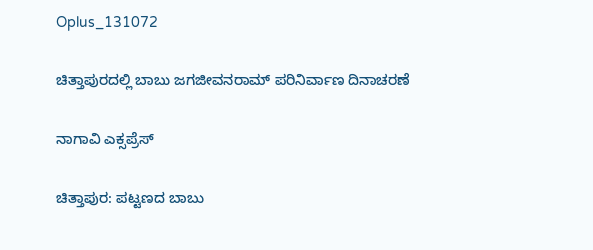Oplus_131072

ಚಿತ್ತಾಪುರದಲ್ಲಿ ಬಾಬು ಜಗಜೀವನರಾಮ್ ಪರಿನಿರ್ವಾಣ ದಿನಾಚರಣೆ

ನಾಗಾವಿ ಎಕ್ಸಪ್ರೆಸ್

ಚಿತ್ತಾಪುರ: ಪಟ್ಟಣದ ಬಾಬು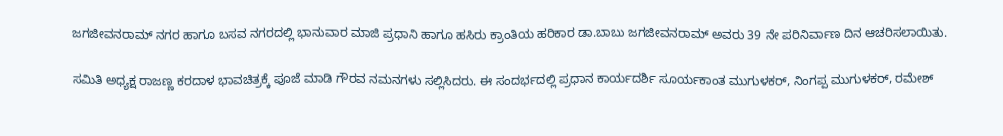ಜಗಜೀವನರಾಮ್ ನಗರ ಹಾಗೂ ಬಸವ ನಗರದಲ್ಲಿ ಭಾನುವಾರ ಮಾಜಿ ಪ್ರಧಾನಿ ಹಾಗೂ ಹಸಿರು ಕ್ರಾಂತಿಯ ಹರಿಕಾರ ಡಾ.ಬಾಬು ಜಗಜೀವನರಾಮ್ ಅವರು 39 ನೇ ಪರಿನಿರ್ವಾಣ ದಿನ ಆಚರಿಸಲಾಯಿತು.

ಸಮಿತಿ ಅಧ್ಯಕ್ಷ ರಾಜಣ್ಣ ಕರದಾಳ ಭಾವಚಿತ್ರಕ್ಕೆ ಪೂಜೆ ಮಾಡಿ ಗೌರವ ನಮನಗಳು ಸಲ್ಲಿಸಿದರು. ಈ ಸಂದರ್ಭದಲ್ಲಿ ಪ್ರಧಾನ ಕಾರ್ಯದರ್ಶಿ ಸೂರ್ಯಕಾಂತ ಮುಗುಳಕರ್, ನಿಂಗಪ್ಪ ಮುಗುಳಕರ್, ರಮೇಶ್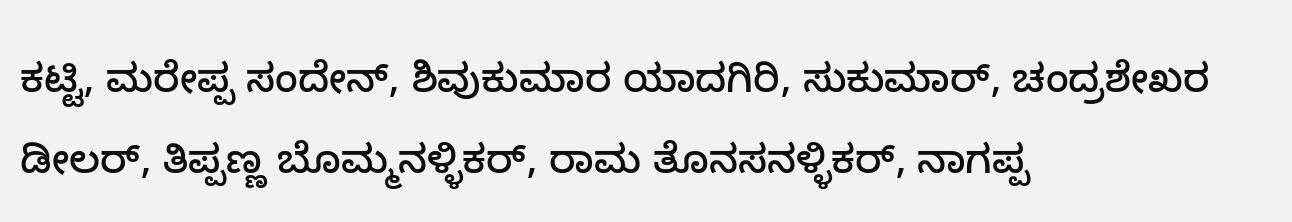ಕಟ್ಟಿ, ಮರೇಪ್ಪ ಸಂದೇನ್, ಶಿವುಕುಮಾರ ಯಾದಗಿರಿ, ಸುಕುಮಾರ್, ಚಂದ್ರಶೇಖರ ಡೀಲರ್, ತಿಪ್ಪಣ್ಣ ಬೊಮ್ಮನಳ್ಳಿಕರ್, ರಾಮ ತೊನಸನಳ್ಳಿಕರ್, ನಾಗಪ್ಪ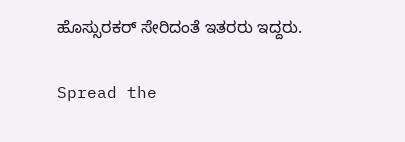ಹೊಸ್ಸುರಕರ್ ಸೇರಿದಂತೆ ಇತರರು ಇದ್ದರು.

Spread the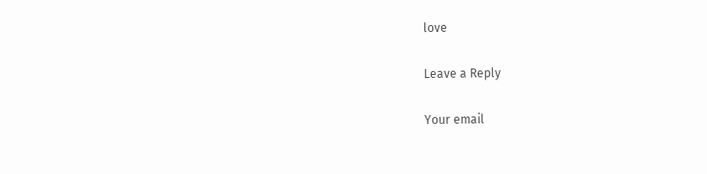love

Leave a Reply

Your email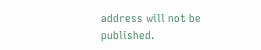address will not be published.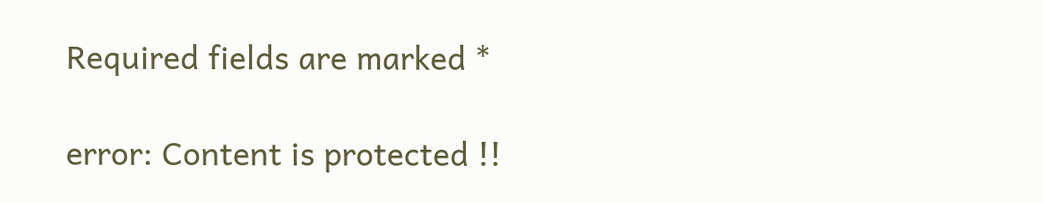Required fields are marked *

error: Content is protected !!